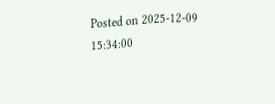Posted on 2025-12-09 15:34:00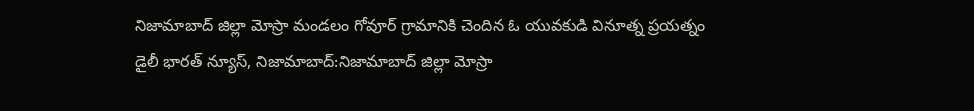నిజామాబాద్ జిల్లా మోస్రా మండలం గోవూర్ గ్రామానికి చెందిన ఓ యువకుడి వినూత్న ప్రయత్నం
డైలీ భారత్ న్యూస్, నిజామాబాద్:నిజామాబాద్ జిల్లా మోస్రా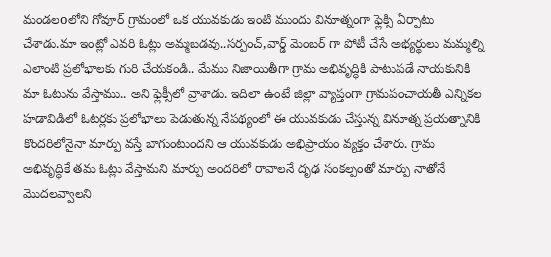మండలoలోని గోవూర్ గ్రామంలో ఒక యువకుడు ఇంటి ముందు వినూత్నంగా ఫ్లెక్సి ఏర్పాటు చేశాడు.మా ఇంట్లో ఎవరి ఓట్లు అమ్మబడవు..సర్పంచ్,వార్డ్ మెంబర్ గా పోటీ చేసే అభ్యర్థులు మమ్మల్ని ఎలాంటి ప్రలోభాలకు గురి చేయకండి.. మేము నిజాయితీగా గ్రామ అభివృద్ధికి పాటుపడే నాయకునికి మా ఓటును వేస్తాము.. అని ఫ్లెక్సీలో వ్రాశాడు. ఇదిలా ఉంటే జిల్లా వ్యాప్తంగా గ్రామపంచాయతీ ఎన్నికల హడావిడిలో ఓటర్లకు ప్రలోభాలు పెడుతున్న నేపథ్యంలో ఈ యువకుడు చేస్తున్న వినూత్న ప్రయత్నానికి కొందరిలోనైనా మార్పు వస్తే బాగుంటుందని ఆ యువకుడు అభిప్రాయం వ్యక్తం చేశారు. గ్రామ అభివృద్ధికే తమ ఓట్లు వేస్తామని మార్పు అందరిలో రావాలనే దృఢ సంకల్పంతో మార్పు నాతోనే మొదలవ్వాలని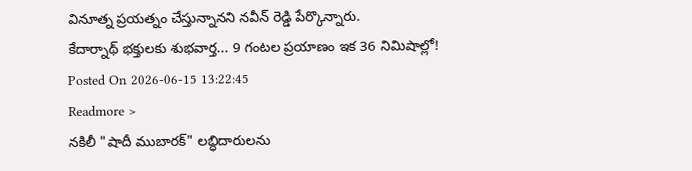వినూత్న ప్రయత్నం చేస్తున్నానని నవీన్ రెడ్డి పేర్కొన్నారు.
కేదార్నాథ్ భక్తులకు శుభవార్త... 9 గంటల ప్రయాణం ఇక 36 నిమిషాల్లో!
Posted On 2026-06-15 13:22:45
Readmore >
నకిలీ "షాదీ ముబారక్" లబ్ధిదారులను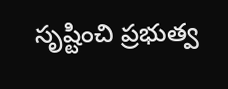సృష్టించి ప్రభుత్వ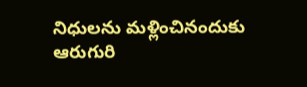నిధులను మళ్లించినందుకు ఆరుగురి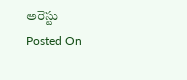అరెస్టు
Posted On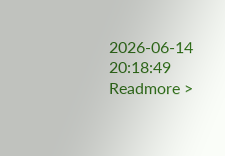2026-06-14 20:18:49
Readmore >